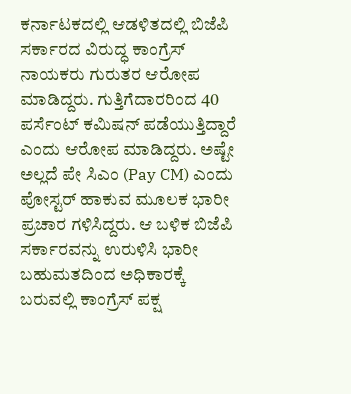ಕರ್ನಾಟಕದಲ್ಲಿ ಆಡಳಿತದಲ್ಲಿ ಬಿಜೆಪಿ ಸರ್ಕಾರದ ವಿರುದ್ಧ ಕಾಂಗ್ರೆಸ್ ನಾಯಕರು ಗುರುತರ ಆರೋಪ ಮಾಡಿದ್ದರು. ಗುತ್ತಿಗೆದಾರರಿಂದ 40 ಪರ್ಸೆಂಟ್ ಕಮಿಷನ್ ಪಡೆಯುತ್ತಿದ್ದಾರೆ ಎಂದು ಆರೋಪ ಮಾಡಿದ್ದರು. ಅಷ್ಟೇ ಅಲ್ಲದೆ ಪೇ ಸಿಎಂ (Pay CM) ಎಂದು ಪೋಸ್ಟರ್ ಹಾಕುವ ಮೂಲಕ ಭಾರೀ ಪ್ರಚಾರ ಗಳಿಸಿದ್ದರು. ಆ ಬಳಿಕ ಬಿಜೆಪಿ ಸರ್ಕಾರವನ್ನು ಉರುಳಿಸಿ ಭಾರೀ ಬಹುಮತದಿಂದ ಅಧಿಕಾರಕ್ಕೆ ಬರುವಲ್ಲಿ ಕಾಂಗ್ರೆಸ್ ಪಕ್ಷ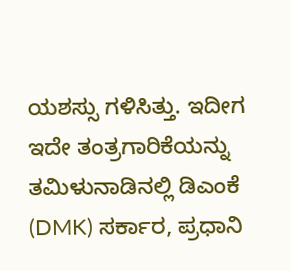ಯಶಸ್ಸು ಗಳಿಸಿತ್ತು. ಇದೀಗ ಇದೇ ತಂತ್ರಗಾರಿಕೆಯನ್ನು ತಮಿಳುನಾಡಿನಲ್ಲಿ ಡಿಎಂಕೆ (DMK) ಸರ್ಕಾರ, ಪ್ರಧಾನಿ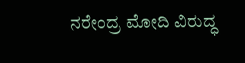ನರೇಂದ್ರ ಮೋದಿ ವಿರುದ್ಧ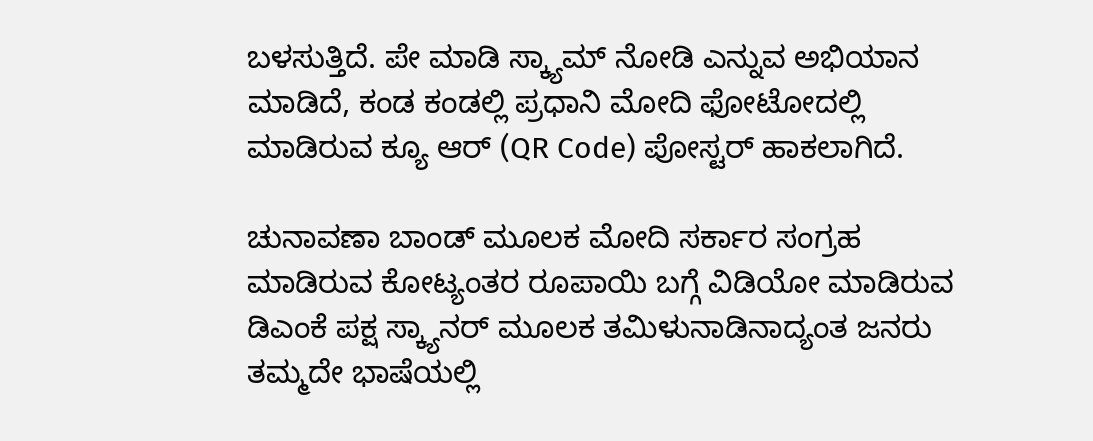ಬಳಸುತ್ತಿದೆ. ಪೇ ಮಾಡಿ ಸ್ಕ್ಯಾಮ್ ನೋಡಿ ಎನ್ನುವ ಅಭಿಯಾನ ಮಾಡಿದೆ, ಕಂಡ ಕಂಡಲ್ಲಿ ಪ್ರಧಾನಿ ಮೋದಿ ಫೋಟೋದಲ್ಲಿ ಮಾಡಿರುವ ಕ್ಯೂ ಆರ್ (QR Code) ಪೋಸ್ಟರ್ ಹಾಕಲಾಗಿದೆ.

ಚುನಾವಣಾ ಬಾಂಡ್ ಮೂಲಕ ಮೋದಿ ಸರ್ಕಾರ ಸಂಗ್ರಹ ಮಾಡಿರುವ ಕೋಟ್ಯಂತರ ರೂಪಾಯಿ ಬಗ್ಗೆ ವಿಡಿಯೋ ಮಾಡಿರುವ ಡಿಎಂಕೆ ಪಕ್ಷ ಸ್ಕ್ಯಾನರ್ ಮೂಲಕ ತಮಿಳುನಾಡಿನಾದ್ಯಂತ ಜನರು ತಮ್ಮದೇ ಭಾಷೆಯಲ್ಲಿ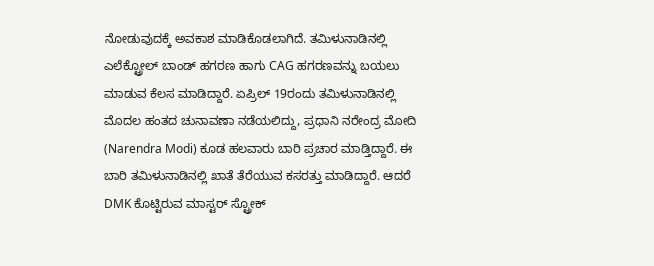ನೋಡುವುದಕ್ಕೆ ಅವಕಾಶ ಮಾಡಿಕೊಡಲಾಗಿದೆ. ತಮಿಳುನಾಡಿನಲ್ಲಿ ಎಲೆಕ್ಟ್ರೋಲ್ ಬಾಂಡ್ ಹಗರಣ ಹಾಗು CAG ಹಗರಣವನ್ನು ಬಯಲು ಮಾಡುವ ಕೆಲಸ ಮಾಡಿದ್ದಾರೆ. ಏಪ್ರಿಲ್ 19ರಂದು ತಮಿಳುನಾಡಿನಲ್ಲಿ ಮೊದಲ ಹಂತದ ಚುನಾವಣಾ ನಡೆಯಲಿದ್ದು, ಪ್ರಧಾನಿ ನರೇಂದ್ರ ಮೋದಿ (Narendra Modi) ಕೂಡ ಹಲವಾರು ಬಾರಿ ಪ್ರಚಾರ ಮಾಡ್ತಿದ್ದಾರೆ. ಈ ಬಾರಿ ತಮಿಳುನಾಡಿನಲ್ಲಿ ಖಾತೆ ತೆರೆಯುವ ಕಸರತ್ತು ಮಾಡಿದ್ದಾರೆ. ಆದರೆ DMK ಕೊಟ್ಟಿರುವ ಮಾಸ್ಟರ್ ಸ್ಟ್ರೋಕ್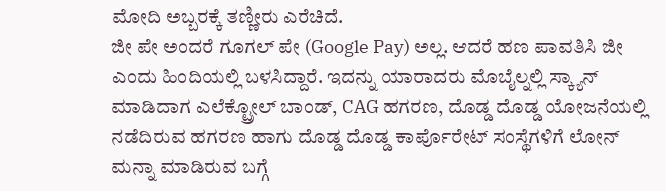ಮೋದಿ ಅಬ್ಬರಕ್ಕೆ ತಣ್ಣೀರು ಎರೆಚಿದೆ.
ಜೀ ಪೇ ಅಂದರೆ ಗೂಗಲ್ ಪೇ (Google Pay) ಅಲ್ಲ. ಆದರೆ ಹಣ ಪಾವತಿಸಿ ಜೀ ಎಂದು ಹಿಂದಿಯಲ್ಲಿ ಬಳಸಿದ್ದಾರೆ. ಇದನ್ನು ಯಾರಾದರು ಮೊಬೈಲ್ನಲ್ಲಿ ಸ್ಕ್ಯಾನ್ ಮಾಡಿದಾಗ ಎಲೆಕ್ಟ್ರೋಲ್ ಬಾಂಡ್, CAG ಹಗರಣ, ದೊಡ್ಡ ದೊಡ್ಡ ಯೋಜನೆಯಲ್ಲಿ ನಡೆದಿರುವ ಹಗರಣ ಹಾಗು ದೊಡ್ಡ ದೊಡ್ಡ ಕಾರ್ಪೊರೇಟ್ ಸಂಸ್ಥೆಗಳಿಗೆ ಲೋನ್ ಮನ್ನಾ ಮಾಡಿರುವ ಬಗ್ಗೆ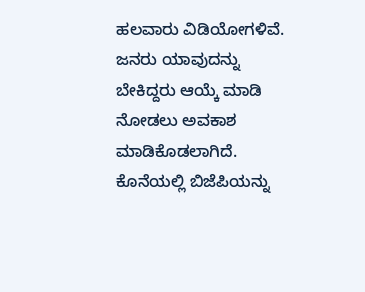ಹಲವಾರು ವಿಡಿಯೋಗಳಿವೆ. ಜನರು ಯಾವುದನ್ನು ಬೇಕಿದ್ದರು ಆಯ್ಕೆ ಮಾಡಿ ನೋಡಲು ಅವಕಾಶ ಮಾಡಿಕೊಡಲಾಗಿದೆ. ಕೊನೆಯಲ್ಲಿ ಬಿಜೆಪಿಯನ್ನು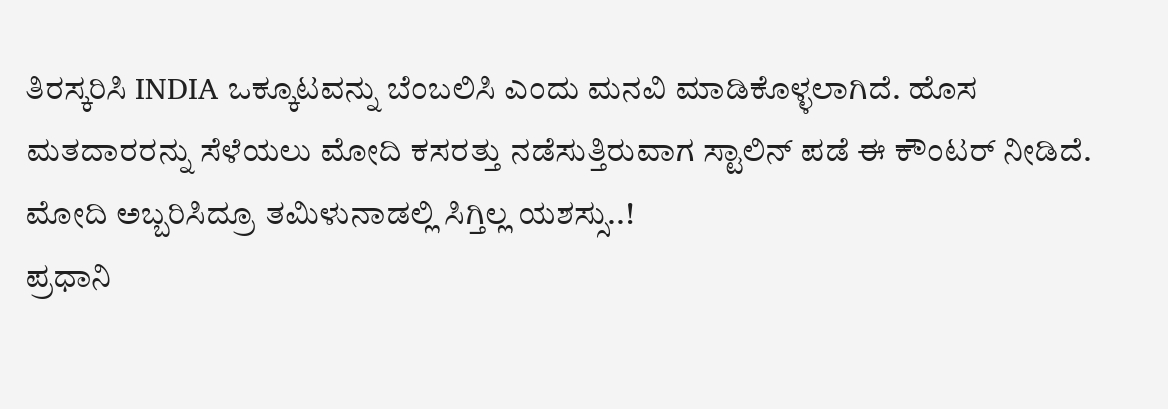ತಿರಸ್ಕರಿಸಿ INDIA ಒಕ್ಕೂಟವನ್ನು ಬೆಂಬಲಿಸಿ ಎಂದು ಮನವಿ ಮಾಡಿಕೊಳ್ಳಲಾಗಿದೆ. ಹೊಸ ಮತದಾರರನ್ನು ಸೆಳೆಯಲು ಮೋದಿ ಕಸರತ್ತು ನಡೆಸುತ್ತಿರುವಾಗ ಸ್ಟಾಲಿನ್ ಪಡೆ ಈ ಕೌಂಟರ್ ನೀಡಿದೆ.
ಮೋದಿ ಅಬ್ಬರಿಸಿದ್ರೂ ತಮಿಳುನಾಡಲ್ಲಿ ಸಿಗ್ತಿಲ್ಲ ಯಶಸ್ಸು..!
ಪ್ರಧಾನಿ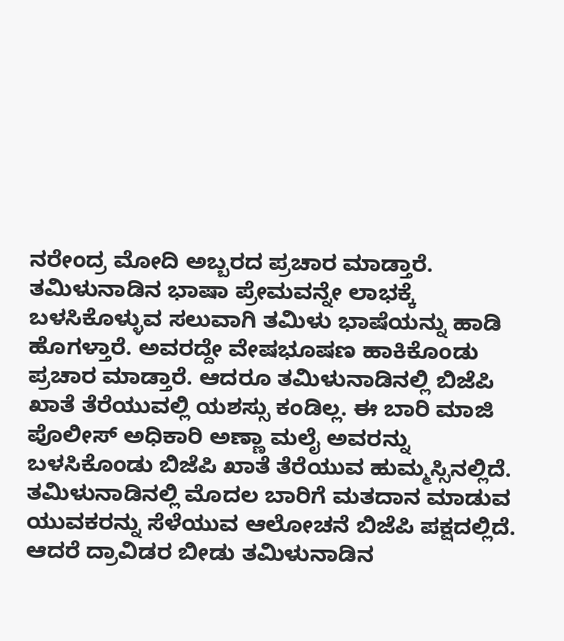ನರೇಂದ್ರ ಮೋದಿ ಅಬ್ಬರದ ಪ್ರಚಾರ ಮಾಡ್ತಾರೆ. ತಮಿಳುನಾಡಿನ ಭಾಷಾ ಪ್ರೇಮವನ್ನೇ ಲಾಭಕ್ಕೆ ಬಳಸಿಕೊಳ್ಳುವ ಸಲುವಾಗಿ ತಮಿಳು ಭಾಷೆಯನ್ನು ಹಾಡಿ ಹೊಗಳ್ತಾರೆ. ಅವರದ್ದೇ ವೇಷಭೂಷಣ ಹಾಕಿಕೊಂಡು ಪ್ರಚಾರ ಮಾಡ್ತಾರೆ. ಆದರೂ ತಮಿಳುನಾಡಿನಲ್ಲಿ ಬಿಜೆಪಿ ಖಾತೆ ತೆರೆಯುವಲ್ಲಿ ಯಶಸ್ಸು ಕಂಡಿಲ್ಲ. ಈ ಬಾರಿ ಮಾಜಿ ಪೊಲೀಸ್ ಅಧಿಕಾರಿ ಅಣ್ಣಾ ಮಲೈ ಅವರನ್ನು ಬಳಸಿಕೊಂಡು ಬಿಜೆಪಿ ಖಾತೆ ತೆರೆಯುವ ಹುಮ್ಮಸ್ಸಿನಲ್ಲಿದೆ. ತಮಿಳುನಾಡಿನಲ್ಲಿ ಮೊದಲ ಬಾರಿಗೆ ಮತದಾನ ಮಾಡುವ ಯುವಕರನ್ನು ಸೆಳೆಯುವ ಆಲೋಚನೆ ಬಿಜೆಪಿ ಪಕ್ಷದಲ್ಲಿದೆ. ಆದರೆ ದ್ರಾವಿಡರ ಬೀಡು ತಮಿಳುನಾಡಿನ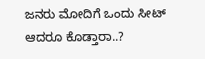ಜನರು ಮೋದಿಗೆ ಒಂದು ಸೀಟ್ ಆದರೂ ಕೊಡ್ತಾರಾ..?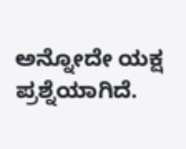ಅನ್ನೋದೇ ಯಕ್ಷ ಪ್ರಶ್ನೆಯಾಗಿದೆ.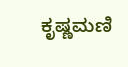ಕೃಷ್ಣಮಣಿ